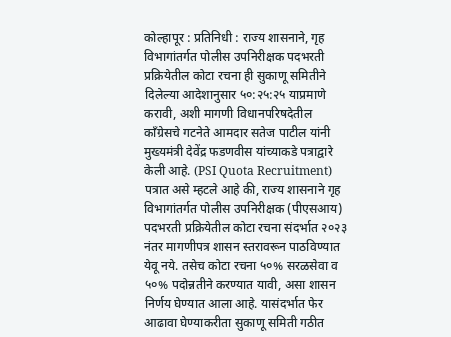कोल्हापूर : प्रतिनिधी : राज्य शासनाने, गृह विभागांतर्गत पोलीस उपनिरीक्षक पदभरती प्रक्रियेतील कोटा रचना ही सुकाणू समितीने दिलेल्या आदेशानुसार ५०:२५:२५ याप्रमाणे करावी, अशी मागणी विधानपरिषदेतील काँग्रेसचे गटनेते आमदार सतेज पाटील यांनी मुख्यमंत्री देवेंद्र फडणवीस यांच्याकडे पत्राद्वारे केली आहे. (PSI Quota Recruitment)
पत्रात असे म्हटले आहे की, राज्य शासनाने गृह विभागांतर्गत पोलीस उपनिरीक्षक (पीएसआय) पदभरती प्रक्रियेतील कोटा रचना संदर्भात २०२३ नंतर मागणीपत्र शासन स्तरावरून पाठविण्यात येवू नये. तसेच कोटा रचना ५०% सरळसेवा व ५०% पदोन्नतीने करण्यात यावी, असा शासन निर्णय घेण्यात आला आहे. यासंदर्भात फेर आढावा घेण्याकरीता सुकाणू समिती गठीत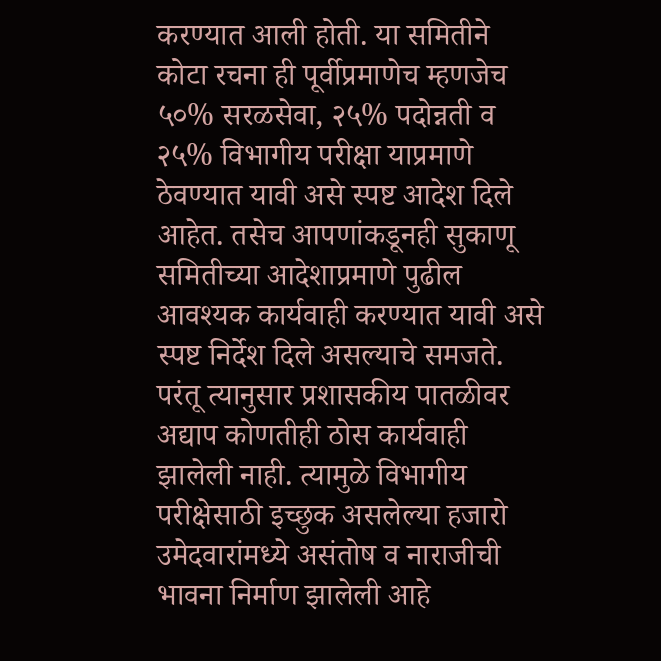करण्यात आली होती. या समितीने कोटा रचना ही पूर्वीप्रमाणेच म्हणजेच ५०% सरळसेवा, २५% पदोन्नती व २५% विभागीय परीक्षा याप्रमाणे ठेवण्यात यावी असे स्पष्ट आदेश दिले आहेत. तसेच आपणांकडूनही सुकाणू समितीच्या आदेशाप्रमाणे पुढील आवश्यक कार्यवाही करण्यात यावी असे स्पष्ट निर्देश दिले असल्याचे समजते. परंतू त्यानुसार प्रशासकीय पातळीवर अद्याप कोणतीही ठोस कार्यवाही झालेली नाही. त्यामुळे विभागीय परीक्षेसाठी इच्छुक असलेल्या हजारो उमेदवारांमध्ये असंतोष व नाराजीची भावना निर्माण झालेली आहे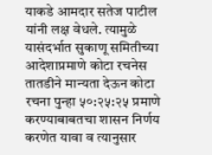याकडे आमदार सतेज पाटील यांनी लक्ष वेधले. त्यामुळे यासंदर्भात सुकाणू समितीच्या आदेशाप्रमाणे कोटा रचनेस तातडीने मान्यता देऊन कोटा रचना पुन्हा ५०:२५:२५ प्रमाणे करण्याबाबतचा शासन निर्णय करणेत यावा व त्यानुसार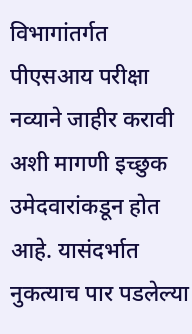विभागांतर्गत पीएसआय परीक्षा नव्याने जाहीर करावी अशी मागणी इच्छुक उमेदवारांकडून होत आहे. यासंदर्भात नुकत्याच पार पडलेल्या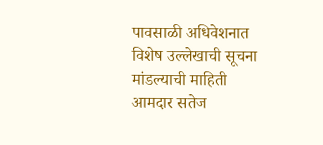पावसाळी अधिवेशनात विशेष उल्लेखाची सूचना मांडल्याची माहिती आमदार सतेज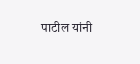पाटील यांनी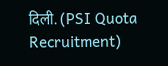दिली. (PSI Quota Recruitment)